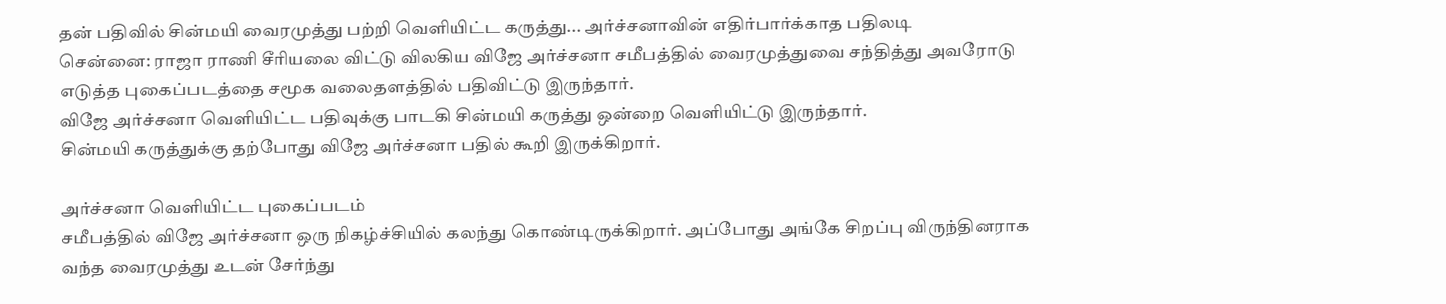தன் பதிவில் சின்மயி வைரமுத்து பற்றி வெளியிட்ட கருத்து... அர்ச்சனாவின் எதிர்பார்க்காத பதிலடி
சென்னை: ராஜா ராணி சீரியலை விட்டு விலகிய விஜே அர்ச்சனா சமீபத்தில் வைரமுத்துவை சந்தித்து அவரோடு எடுத்த புகைப்படத்தை சமூக வலைதளத்தில் பதிவிட்டு இருந்தார்.
விஜே அர்ச்சனா வெளியிட்ட பதிவுக்கு பாடகி சின்மயி கருத்து ஒன்றை வெளியிட்டு இருந்தார்.
சின்மயி கருத்துக்கு தற்போது விஜே அர்ச்சனா பதில் கூறி இருக்கிறார்.

அர்ச்சனா வெளியிட்ட புகைப்படம்
சமீபத்தில் விஜே அர்ச்சனா ஒரு நிகழ்ச்சியில் கலந்து கொண்டிருக்கிறார். அப்போது அங்கே சிறப்பு விருந்தினராக வந்த வைரமுத்து உடன் சேர்ந்து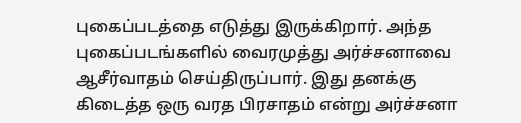புகைப்படத்தை எடுத்து இருக்கிறார். அந்த புகைப்படங்களில் வைரமுத்து அர்ச்சனாவை ஆசீர்வாதம் செய்திருப்பார். இது தனக்கு கிடைத்த ஒரு வரத பிரசாதம் என்று அர்ச்சனா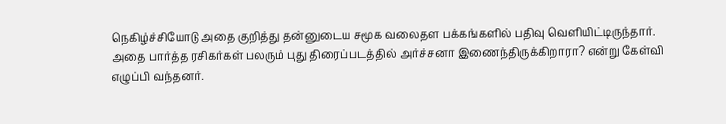நெகிழ்ச்சியோடு அதை குறித்து தன்னுடைய சமூக வலைதள பக்கங்களில் பதிவு வெளியிட்டிருந்தார். அதை பார்த்த ரசிகர்கள் பலரும் புது திரைப்படத்தில் அர்ச்சனா இணைந்திருக்கிறாரா? என்று கேள்வி எழுப்பி வந்தனர்.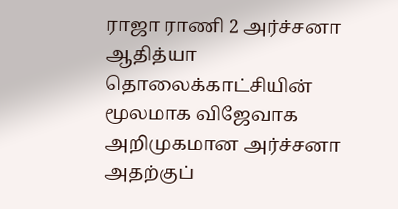ராஜா ராணி 2 அர்ச்சனா
ஆதித்யா தொலைக்காட்சியின் மூலமாக விஜேவாக அறிமுகமான அர்ச்சனா அதற்குப்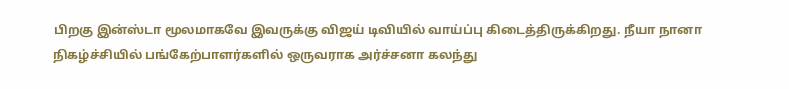பிறகு இன்ஸ்டா மூலமாகவே இவருக்கு விஜய் டிவியில் வாய்ப்பு கிடைத்திருக்கிறது. நீயா நானா நிகழ்ச்சியில் பங்கேற்பாளர்களில் ஒருவராக அர்ச்சனா கலந்து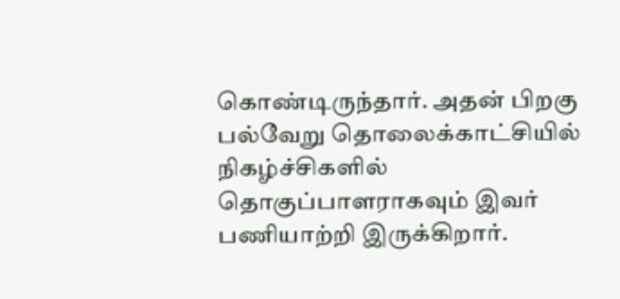கொண்டிருந்தார். அதன் பிறகு பல்வேறு தொலைக்காட்சியில் நிகழ்ச்சிகளில் தொகுப்பாளராகவும் இவர் பணியாற்றி இருக்கிறார்.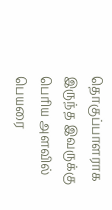தொகுப்பாளராக இருந்த இவருக்கு பெரிய அளவில் பெயரை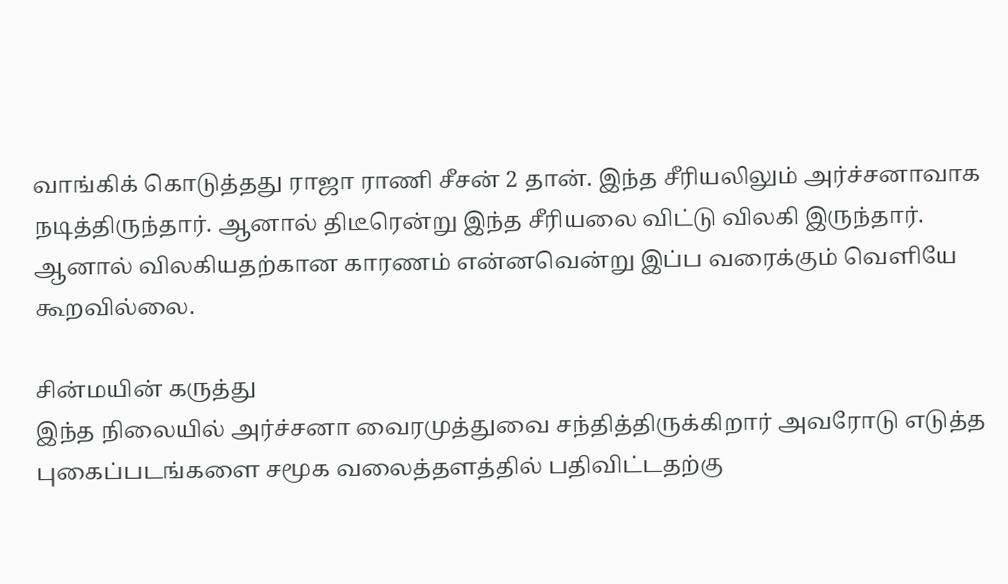வாங்கிக் கொடுத்தது ராஜா ராணி சீசன் 2 தான். இந்த சீரியலிலும் அர்ச்சனாவாக நடித்திருந்தார். ஆனால் திடீரென்று இந்த சீரியலை விட்டு விலகி இருந்தார். ஆனால் விலகியதற்கான காரணம் என்னவென்று இப்ப வரைக்கும் வெளியே கூறவில்லை.

சின்மயின் கருத்து
இந்த நிலையில் அர்ச்சனா வைரமுத்துவை சந்தித்திருக்கிறார் அவரோடு எடுத்த புகைப்படங்களை சமூக வலைத்தளத்தில் பதிவிட்டதற்கு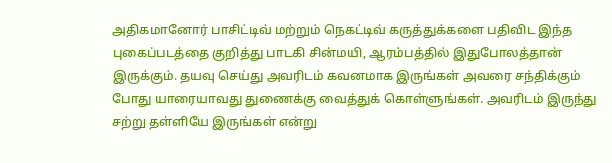அதிகமானோர் பாசிட்டிவ் மற்றும் நெகட்டிவ் கருத்துக்களை பதிவிட இந்த புகைப்படத்தை குறித்து பாடகி சின்மயி, ஆரம்பத்தில் இதுபோலத்தான் இருக்கும். தயவு செய்து அவரிடம் கவனமாக இருங்கள் அவரை சந்திக்கும் போது யாரையாவது துணைக்கு வைத்துக் கொள்ளுங்கள். அவரிடம் இருந்து சற்று தள்ளியே இருங்கள் என்று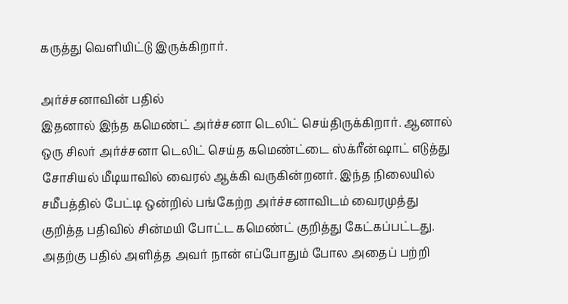கருத்து வெளியிட்டு இருக்கிறார்.

அர்ச்சனாவின் பதில்
இதனால் இந்த கமெண்ட் அர்ச்சனா டெலிட் செய்திருக்கிறார். ஆனால் ஒரு சிலர் அர்ச்சனா டெலிட் செய்த கமெண்ட்டை ஸ்க்ரீன்ஷாட் எடுத்து சோசியல் மீடியாவில் வைரல் ஆக்கி வருகின்றனர். இந்த நிலையில் சமீபத்தில் பேட்டி ஒன்றில் பங்கேற்ற அர்ச்சனாவிடம் வைரமுத்து குறித்த பதிவில் சின்மயி போட்ட கமெண்ட் குறித்து கேட்கப்பட்டது. அதற்கு பதில் அளித்த அவர் நான் எப்போதும் போல அதைப் பற்றி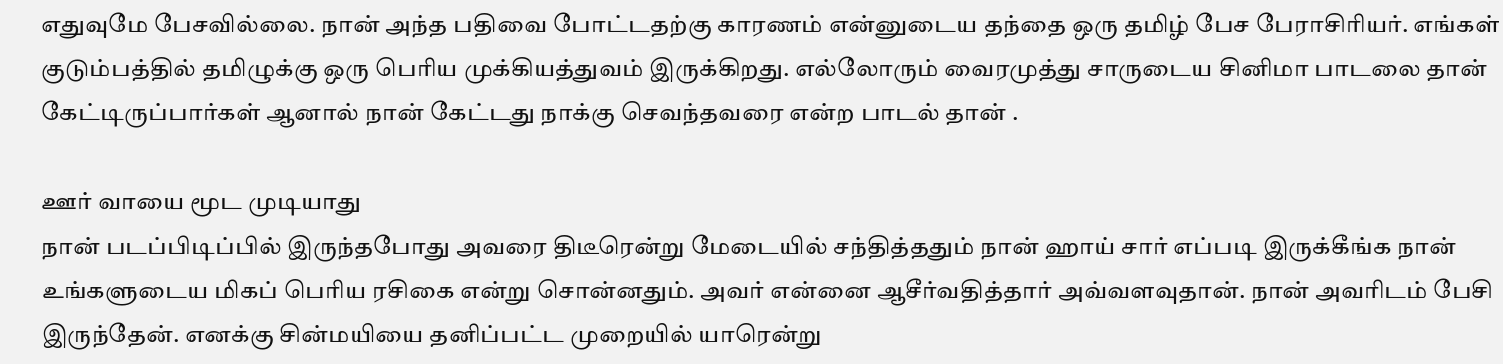எதுவுமே பேசவில்லை. நான் அந்த பதிவை போட்டதற்கு காரணம் என்னுடைய தந்தை ஒரு தமிழ் பேச பேராசிரியர். எங்கள் குடும்பத்தில் தமிழுக்கு ஒரு பெரிய முக்கியத்துவம் இருக்கிறது. எல்லோரும் வைரமுத்து சாருடைய சினிமா பாடலை தான் கேட்டிருப்பார்கள் ஆனால் நான் கேட்டது நாக்கு செவந்தவரை என்ற பாடல் தான் .

ஊர் வாயை மூட முடியாது
நான் படப்பிடிப்பில் இருந்தபோது அவரை திடீரென்று மேடையில் சந்தித்ததும் நான் ஹாய் சார் எப்படி இருக்கீங்க நான் உங்களுடைய மிகப் பெரிய ரசிகை என்று சொன்னதும். அவர் என்னை ஆசீர்வதித்தார் அவ்வளவுதான். நான் அவரிடம் பேசி இருந்தேன். எனக்கு சின்மயியை தனிப்பட்ட முறையில் யாரென்று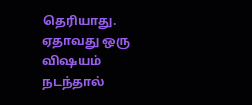தெரியாது. ஏதாவது ஒரு விஷயம் நடந்தால்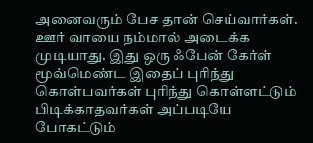அனைவரும் பேச தான் செய்வார்கள். ஊர் வாயை நம்மால் அடைக்க முடியாது. இது ஒரு ஃபேன் கேர்ள் மூவ்மெண்ட இதைப் புரிந்து கொள்பவர்கள் புரிந்து கொள்ளட்டும் பிடிக்காதவர்கள் அப்படியே போகட்டும்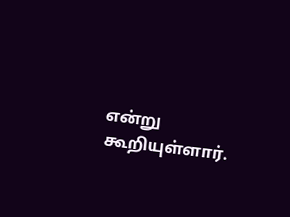என்று கூறியுள்ளார்.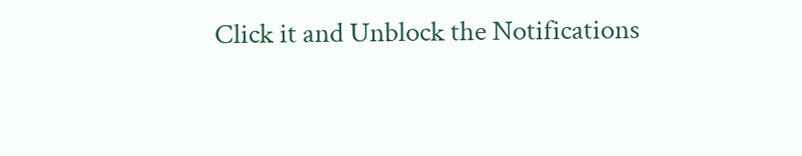Click it and Unblock the Notifications